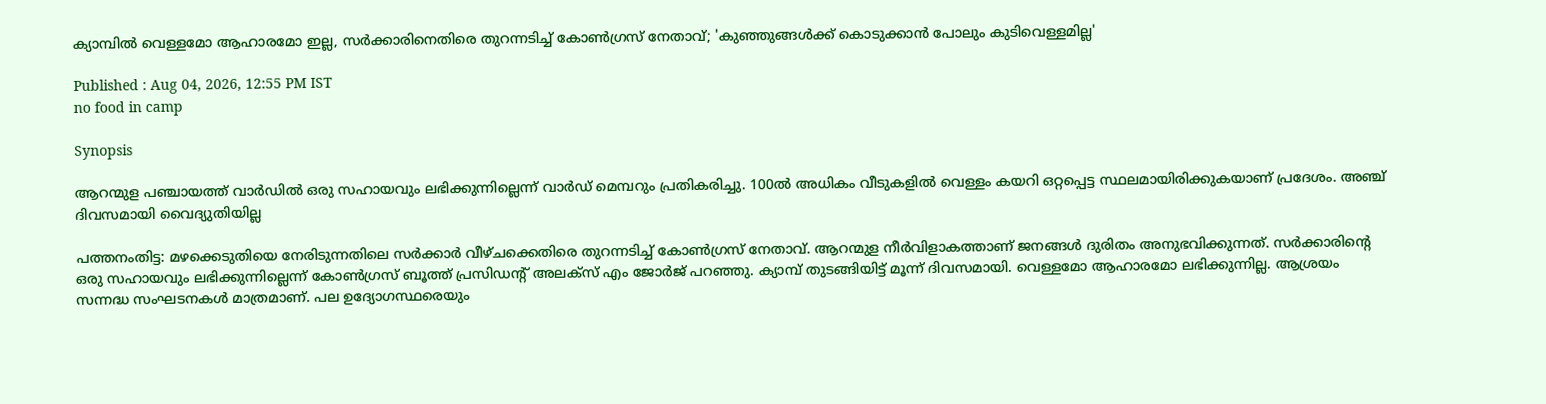ക്യാമ്പിൽ വെള്ളമോ ആഹാരമോ ഇല്ല, സർക്കാരിനെതിരെ തുറന്നടിച്ച് കോൺഗ്രസ് നേതാവ്; 'കുഞ്ഞുങ്ങൾക്ക് കൊടുക്കാൻ പോലും കുടിവെള്ളമില്ല'

Published : Aug 04, 2026, 12:55 PM IST
no food in camp

Synopsis

ആറന്മുള പഞ്ചായത്ത് വാർഡിൽ ഒരു സഹായവും ലഭിക്കുന്നില്ലെന്ന് വാർഡ് മെമ്പറും പ്രതികരിച്ചു. 100ൽ അധികം വീടുകളിൽ വെള്ളം കയറി ഒറ്റപ്പെട്ട സ്ഥലമായിരിക്കുകയാണ് പ്രദേശം. അഞ്ച് ദിവസമായി വൈദ്യുതിയില്ല

പത്തനംതിട്ട: മഴക്കെടുതിയെ നേരിടുന്നതിലെ സർക്കാർ വീഴ്ചക്കെതിരെ തുറന്നടിച്ച് കോൺഗ്രസ് നേതാവ്. ആറന്മുള നീർവിളാകത്താണ് ജനങ്ങൾ ദുരിതം അനുഭവിക്കുന്നത്. സർക്കാരിന്‍റെ ഒരു സഹായവും ലഭിക്കുന്നില്ലെന്ന് കോൺഗ്രസ് ബൂത്ത് പ്രസിഡന്‍റ് അലക്സ് എം ജോർജ് പറഞ്ഞു. ക്യാമ്പ് തുടങ്ങിയിട്ട് മൂന്ന് ദിവസമായി. വെള്ളമോ ആഹാരമോ ലഭിക്കുന്നില്ല. ആശ്രയം സന്നദ്ധ സംഘടനകൾ മാത്രമാണ്. പല ഉദ്യോഗസ്ഥരെയും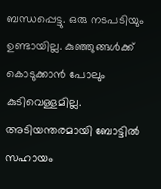ബന്ധപ്പെട്ടു. ഒരു നടപടിയും ഉണ്ടായില്ല. കുഞ്ഞുങ്ങൾക്ക് കൊടുക്കാൻ പോലും കുടിവെള്ളമില്ല. അടിയന്തരമായി ബോട്ടിൽ സഹായം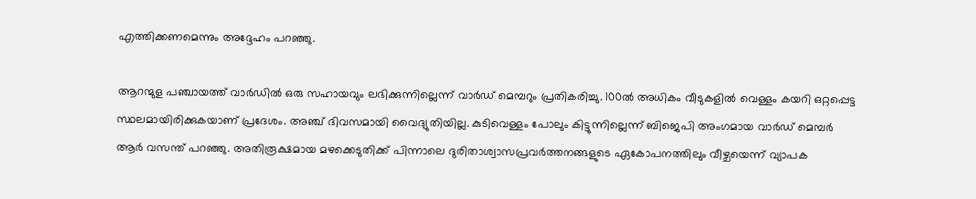എത്തിക്കണമെന്നും അദ്ദേഹം പറഞ്ഞു.

ആറന്മുള പഞ്ചായത്ത് വാർഡിൽ ഒരു സഹായവും ലഭിക്കുന്നില്ലെന്ന് വാർഡ് മെമ്പറും പ്രതികരിച്ചു. 100ൽ അധികം വീടുകളിൽ വെള്ളം കയറി ഒറ്റപ്പെട്ട സ്ഥലമായിരിക്കുകയാണ് പ്രദേശം. അഞ്ച് ദിവസമായി വൈദ്യുതിയില്ല. കുടിവെള്ളം പോലും കിട്ടുന്നില്ലെന്ന് ബിജെപി അംഗമായ വാർഡ് മെമ്പർ ആർ വസന്ത് പറഞ്ഞു. അതിരൂക്ഷമായ മഴക്കെടുതിക്ക് പിന്നാലെ ദുരിതാശ്വാസപ്രവർത്തനങ്ങളുടെ ഏകോപനത്തിലും വീഴ്ചയെന്ന് വ്യാപക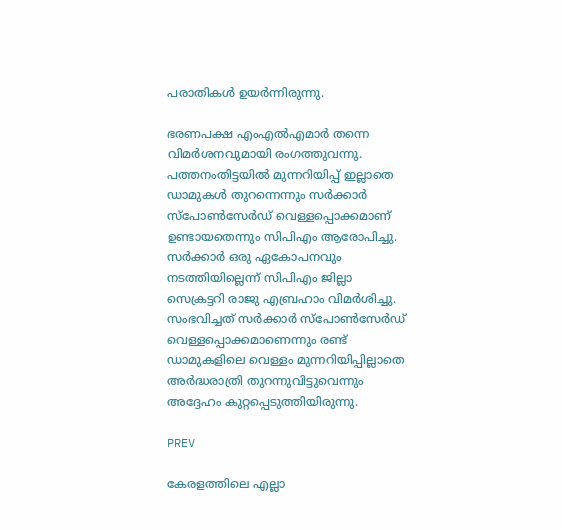പരാതികൾ ഉയർന്നിരുന്നു.

ഭരണപക്ഷ എംഎൽഎമാർ തന്നെ വിമർശനവുമായി രംഗത്തുവന്നു. പത്തനംതിട്ടയിൽ മുന്നറിയിപ്പ് ഇല്ലാതെ ഡാമുകൾ തുറന്നെന്നും സർക്കാർ സ്പോൺസേർഡ് വെള്ളപ്പൊക്കമാണ് ഉണ്ടായതെന്നും സിപിഎം ആരോപിച്ചു. സർക്കാർ ഒരു ഏകോപനവും നടത്തിയില്ലെന്ന് സിപിഎം ജില്ലാ സെക്രട്ടറി രാജു എബ്രഹാം വിമര്‍ശിച്ചു. സംഭവിച്ചത് സർക്കാർ സ്പോൺസേർഡ് വെള്ളപ്പൊക്കമാണെന്നും രണ്ട് ഡാമുകളിലെ വെള്ളം മുന്നറിയിപ്പില്ലാതെ അർദ്ധരാത്രി തുറന്നുവിട്ടുവെന്നും അദ്ദേഹം കുറ്റപ്പെടുത്തിയിരുന്നു.

PREV

കേരളത്തിലെ എല്ലാ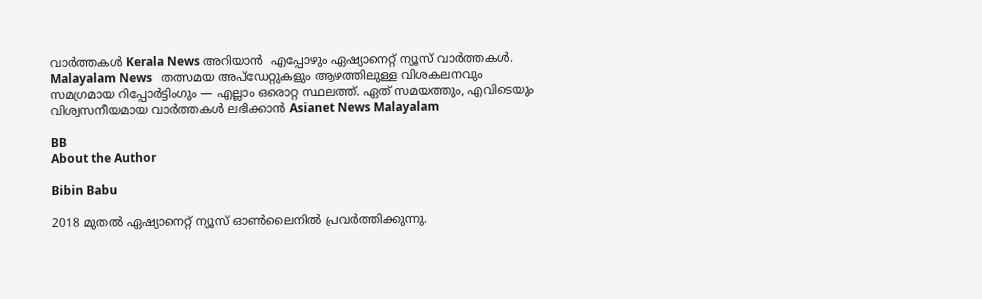വാർത്തകൾ Kerala News അറിയാൻ  എപ്പോഴും ഏഷ്യാനെറ്റ് ന്യൂസ് വാർത്തകൾ.  Malayalam News   തത്സമയ അപ്‌ഡേറ്റുകളും ആഴത്തിലുള്ള വിശകലനവും സമഗ്രമായ റിപ്പോർട്ടിംഗും — എല്ലാം ഒരൊറ്റ സ്ഥലത്ത്. ഏത് സമയത്തും, എവിടെയും വിശ്വസനീയമായ വാർത്തകൾ ലഭിക്കാൻ Asianet News Malayalam

BB
About the Author

Bibin Babu

2018 മുതല്‍ ഏഷ്യാനെറ്റ് ന്യൂസ് ഓണ്‍ലൈനില്‍ പ്രവര്‍ത്തിക്കുന്നു.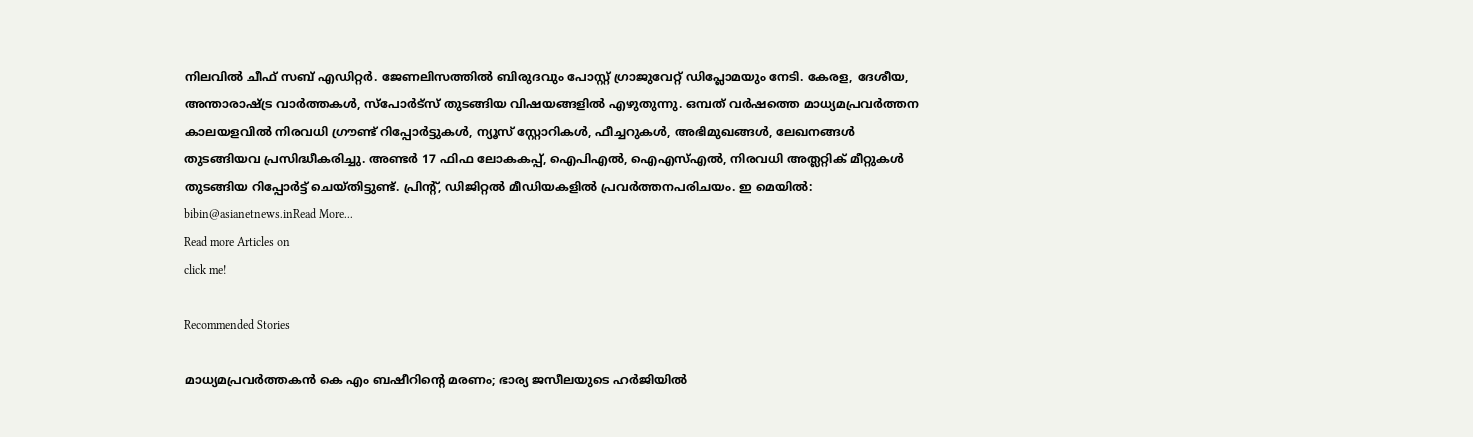നിലവില്‍ ചീഫ് സബ് എഡിറ്റർ. ജേണലിസത്തില്‍ ബിരുദവും പോസ്റ്റ് ഗ്രാജുവേറ്റ് ഡിപ്ലോമയും നേടി. കേരള, ദേശീയ, അന്താരാഷ്ട്ര വാര്‍ത്തകള്‍, സ്പോര്‍ട്സ് തുടങ്ങിയ വിഷയങ്ങളില്‍ എഴുതുന്നു. ഒമ്പത് വര്‍ഷത്തെ മാധ്യമപ്രവര്‍ത്തന കാലയളവില്‍ നിരവധി ഗ്രൗണ്ട് റിപ്പോര്‍ട്ടുകള്‍, ന്യൂസ് സ്റ്റോറികള്‍, ഫീച്ചറുകള്‍, അഭിമുഖങ്ങള്‍, ലേഖനങ്ങള്‍ തുടങ്ങിയവ പ്രസിദ്ധീകരിച്ചു. അണ്ടര്‍ 17 ഫിഫ ലോകകപ്പ്, ഐപിഎൽ, ഐഎസ്എൽ, നിരവധി അത്ലറ്റിക് മീറ്റുകൾ തുടങ്ങിയ റിപ്പോര്‍ട്ട് ചെയ്തിട്ടുണ്ട്. പ്രിന്‍റ്, ഡിജിറ്റല്‍ മീഡിയകളില്‍ പ്രവര്‍ത്തനപരിചയം. ഇ മെയില്‍: bibin@asianetnews.inRead More...
Read more Articles on
click me!

Recommended Stories

മാധ്യമപ്രവർത്തകൻ കെ എം ബഷീറിന്റെ മരണം; ഭാര്യ ജസീലയുടെ ഹർജിയിൽ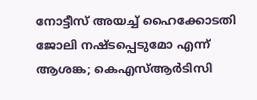നോട്ടീസ് അയച്ച് ഹൈക്കോടതി
ജോലി നഷ്ടപ്പെടുമോ എന്ന് ആശങ്ക; കെഎസ്ആർടിസി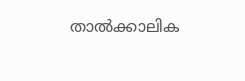താൽക്കാലിക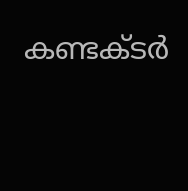കണ്ടക്ടർ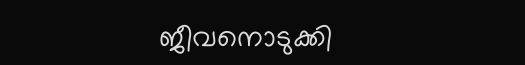ജീവനൊടുക്കി